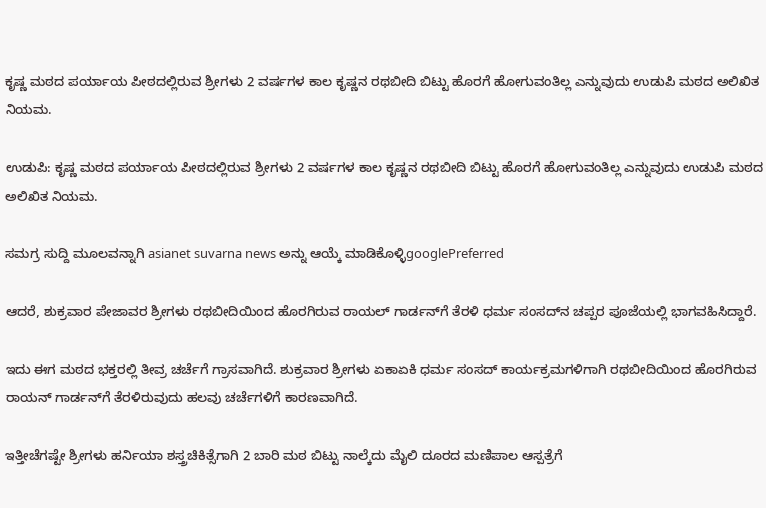ಕೃಷ್ಣ ಮಠದ ಪರ್ಯಾಯ ಪೀಠದಲ್ಲಿರುವ ಶ್ರೀಗಳು 2 ವರ್ಷಗಳ ಕಾಲ ಕೃಷ್ಣನ ರಥಬೀದಿ ಬಿಟ್ಟು ಹೊರಗೆ ಹೋಗುವಂತಿಲ್ಲ ಎನ್ನುವುದು ಉಡುಪಿ ಮಠದ ಅಲಿಖಿತ ನಿಯಮ.

ಉಡುಪಿ: ಕೃಷ್ಣ ಮಠದ ಪರ್ಯಾಯ ಪೀಠದಲ್ಲಿರುವ ಶ್ರೀಗಳು 2 ವರ್ಷಗಳ ಕಾಲ ಕೃಷ್ಣನ ರಥಬೀದಿ ಬಿಟ್ಟು ಹೊರಗೆ ಹೋಗುವಂತಿಲ್ಲ ಎನ್ನುವುದು ಉಡುಪಿ ಮಠದ ಅಲಿಖಿತ ನಿಯಮ.

ಸಮಗ್ರ ಸುದ್ದಿ ಮೂಲವನ್ನಾಗಿ asianet suvarna news ಅನ್ನು ಆಯ್ಕೆ ಮಾಡಿಕೊಳ್ಳಿgooglePreferred

ಆದರೆ, ಶುಕ್ರವಾರ ಪೇಜಾವರ ಶ್ರೀಗಳು ರಥಬೀದಿಯಿಂದ ಹೊರಗಿರುವ ರಾಯಲ್ ಗಾರ್ಡನ್‌ಗೆ ತೆರಳಿ ಧರ್ಮ ಸಂಸದ್‌ನ ಚಪ್ಪರ ಪೂಜೆಯಲ್ಲಿ ಭಾಗವಹಿಸಿದ್ದಾರೆ.

ಇದು ಈಗ ಮಠದ ಭಕ್ತರಲ್ಲಿ ತೀವ್ರ ಚರ್ಚೆಗೆ ಗ್ರಾಸವಾಗಿದೆ. ಶುಕ್ರವಾರ ಶ್ರೀಗಳು ಏಕಾಏಕಿ ಧರ್ಮ ಸಂಸದ್ ಕಾರ್ಯಕ್ರಮಗಳಿಗಾಗಿ ರಥಬೀದಿಯಿಂದ ಹೊರಗಿರುವ ರಾಯನ್ ಗಾರ್ಡನ್‌ಗೆ ತೆರಳಿರುವುದು ಹಲವು ಚರ್ಚೆಗಳಿಗೆ ಕಾರಣವಾಗಿದೆ.

ಇತ್ತೀಚೆಗಷ್ಟೇ ಶ್ರೀಗಳು ಹರ್ನಿಯಾ ಶಸ್ತ್ರಚಿಕಿತ್ಸೆಗಾಗಿ 2 ಬಾರಿ ಮಠ ಬಿಟ್ಟು ನಾಲ್ಕೆದು ಮೈಲಿ ದೂರದ ಮಣಿಪಾಲ ಆಸ್ಪತ್ರೆಗೆ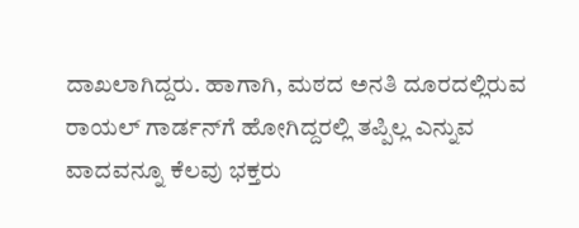ದಾಖಲಾಗಿದ್ದರು. ಹಾಗಾಗಿ, ಮಠದ ಅನತಿ ದೂರದಲ್ಲಿರುವ ರಾಯಲ್ ಗಾರ್ಡನ್‌ಗೆ ಹೋಗಿದ್ದರಲ್ಲಿ ತಪ್ಪಿಲ್ಲ ಎನ್ನುವ ವಾದವನ್ನೂ ಕೆಲವು ಭಕ್ತರು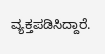ವ್ಯಕ್ತಪಡಿಸಿದ್ದಾರೆ.